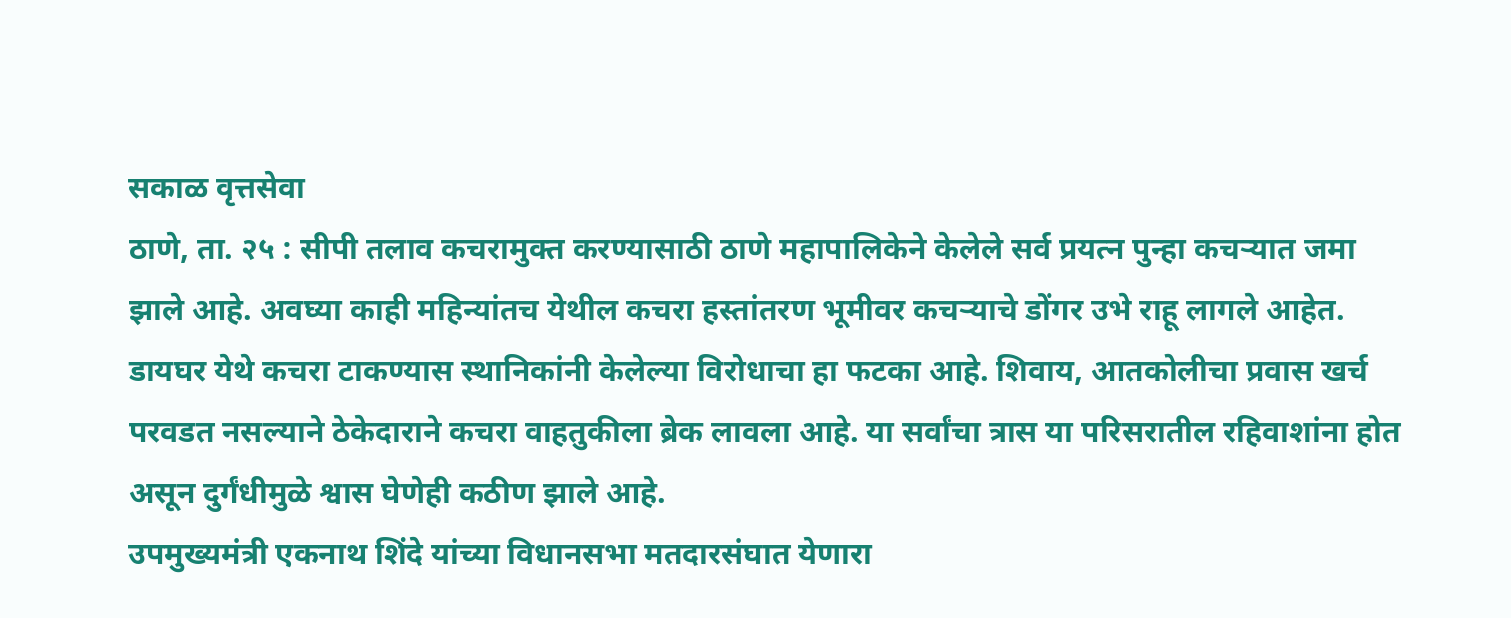सकाळ वृत्तसेवा
ठाणे, ता. २५ : सीपी तलाव कचरामुक्त करण्यासाठी ठाणे महापालिकेने केलेले सर्व प्रयत्न पुन्हा कचऱ्यात जमा झाले आहे. अवघ्या काही महिन्यांतच येथील कचरा हस्तांतरण भूमीवर कचऱ्याचे डोंगर उभे राहू लागले आहेत. डायघर येथे कचरा टाकण्यास स्थानिकांनी केलेल्या विरोधाचा हा फटका आहे. शिवाय, आतकोलीचा प्रवास खर्च परवडत नसल्याने ठेकेदाराने कचरा वाहतुकीला ब्रेक लावला आहे. या सर्वांचा त्रास या परिसरातील रहिवाशांना होत असून दुर्गंधीमुळे श्वास घेणेही कठीण झाले आहे.
उपमुख्यमंत्री एकनाथ शिंदे यांच्या विधानसभा मतदारसंघात येणारा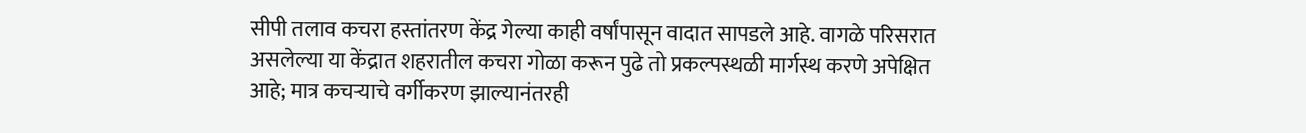सीपी तलाव कचरा हस्तांतरण केंद्र गेल्या काही वर्षांपासून वादात सापडले आहे. वागळे परिसरात असलेल्या या केंद्रात शहरातील कचरा गोळा करून पुढे तो प्रकल्पस्थळी मार्गस्थ करणे अपेक्षित आहे; मात्र कचऱ्याचे वर्गीकरण झाल्यानंतरही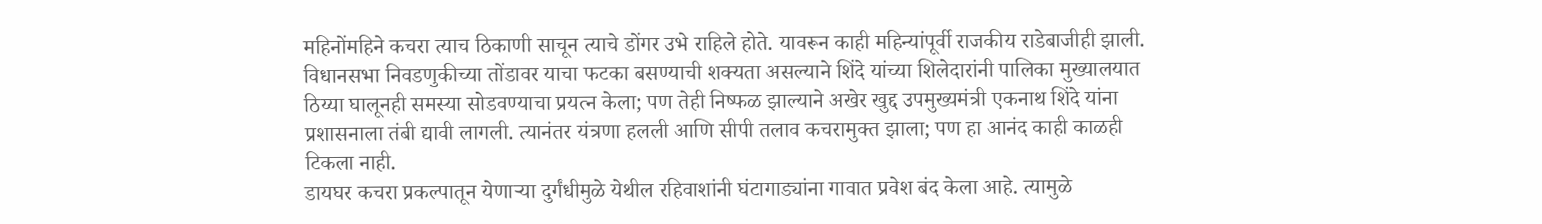महिनोंमहिने कचरा त्याच ठिकाणी साचून त्याचे डोंगर उभे राहिले होते. यावरून काही महिन्यांपूर्वी राजकीय राडेबाजीही झाली. विधानसभा निवडणुकीच्या तोंडावर याचा फटका बसण्याची शक्यता असल्याने शिंदे यांच्या शिलेदारांनी पालिका मुख्यालयात ठिय्या घालूनही समस्या सोडवण्याचा प्रयत्न केला; पण तेही निष्फळ झाल्याने अखेर खुद्द उपमुख्यमंत्री एकनाथ शिंदे यांना प्रशासनाला तंबी द्यावी लागली. त्यानंतर यंत्रणा हलली आणि सीपी तलाव कचरामुक्त झाला; पण हा आनंद काही काळही टिकला नाही.
डायघर कचरा प्रकल्पातून येणाऱ्या दुर्गंधीमुळे येथील रहिवाशांनी घंटागाड्यांना गावात प्रवेश बंद केला आहे. त्यामुळे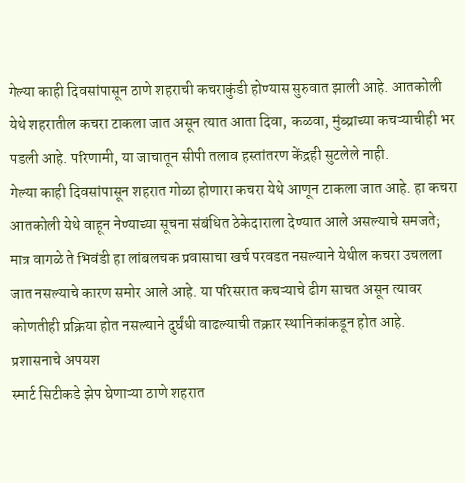गेल्या काही दिवसांपासून ठाणे शहराची कचराकुंडी होण्यास सुरुवात झाली आहे. आतकोली येथे शहरातील कचरा टाकला जात असून त्यात आता दिवा, कळवा, मुंब्य्राच्या कचऱ्याचीही भर पडली आहे. परिणामी, या जाचातून सीपी तलाव हस्तांतरण केंद्रही सुटलेले नाही.
गेल्या काही दिवसांपासून शहरात गोळा होणारा कचरा येथे आणून टाकला जात आहे. हा कचरा आतकोली येथे वाहून नेण्याच्या सूचना संबंधित ठेकेदाराला देण्यात आले असल्याचे समजते; मात्र वागळे ते भिवंडी हा लांबलचक प्रवासाचा खर्च परवडत नसल्याने येथील कचरा उचलला जात नसल्याचे कारण समोर आले आहे. या परिसरात कचऱ्याचे ढीग साचत असून त्यावर कोणतीही प्रक्रिया होत नसल्याने दुर्घंधी वाढल्याची तक्रार स्थानिकांकडून होत आहे.
प्रशासनाचे अपयश
स्मार्ट सिटीकडे झेप घेणाऱ्या ठाणे शहरात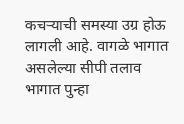कचऱ्याची समस्या उग्र होऊ लागली आहे. वागळे भागात असलेल्या सीपी तलाव भागात पुन्हा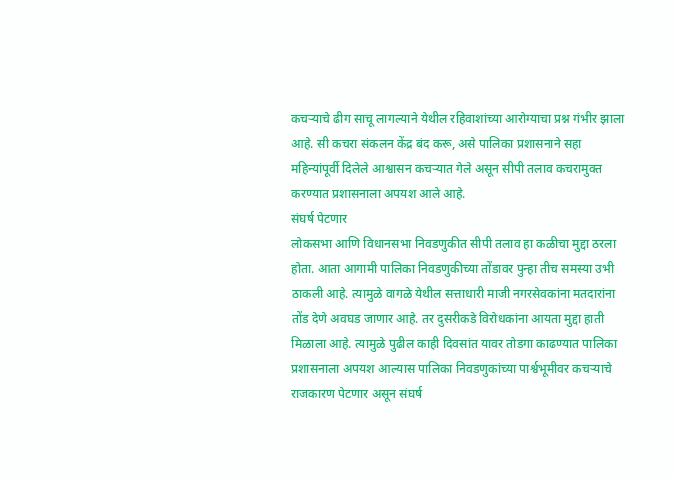कचऱ्याचे ढीग साचू लागल्याने येथील रहिवाशांच्या आरोग्याचा प्रश्न गंभीर झाला आहे. सी कचरा संकलन केंद्र बंद करू, असे पालिका प्रशासनाने सहा महिन्यांपूर्वी दिलेले आश्वासन कचऱ्यात गेले असून सीपी तलाव कचरामुक्त करण्यात प्रशासनाला अपयश आले आहे.
संघर्ष पेटणार
लोकसभा आणि विधानसभा निवडणुकीत सीपी तलाव हा कळीचा मुद्दा ठरला होता. आता आगामी पालिका निवडणुकीच्या तोंडावर पुन्हा तीच समस्या उभी ठाकली आहे. त्यामुळे वागळे येथील सत्ताधारी माजी नगरसेवकांना मतदारांना तोंड देणे अवघड जाणार आहे. तर दुसरीकडे विरोधकांना आयता मुद्दा हाती मिळाला आहे. त्यामुळे पुढील काही दिवसांत यावर तोडगा काढण्यात पालिका प्रशासनाला अपयश आल्यास पालिका निवडणुकांच्या पार्श्वभूमीवर कचऱ्याचे राजकारण पेटणार असून संघर्ष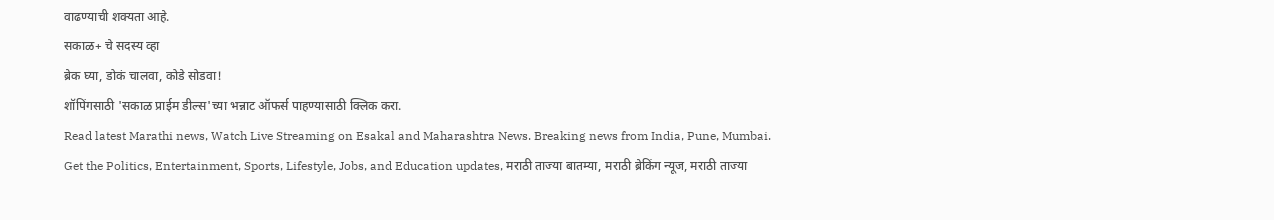वाढण्याची शक्यता आहे.
सकाळ+ चे सदस्य व्हा
ब्रेक घ्या, डोकं चालवा, कोडे सोडवा!
शॉपिंगसाठी 'सकाळ प्राईम डील्स'च्या भन्नाट ऑफर्स पाहण्यासाठी क्लिक करा.
Read latest Marathi news, Watch Live Streaming on Esakal and Maharashtra News. Breaking news from India, Pune, Mumbai. Get the Politics, Entertainment, Sports, Lifestyle, Jobs, and Education updates, मराठी ताज्या बातम्या, मराठी ब्रेकिंग न्यूज, मराठी ताज्या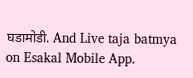घडामोडी. And Live taja batmya on Esakal Mobile App.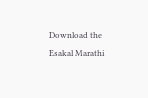Download the Esakal Marathi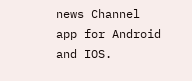news Channel app for Android and IOS.